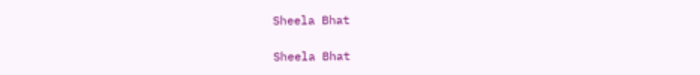Sheela Bhat

Sheela Bhat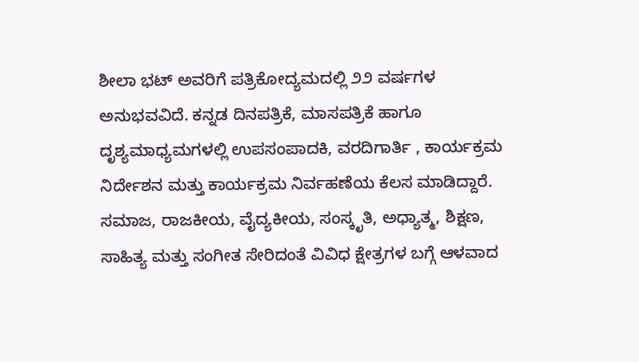ಶೀಲಾ ಭಟ್ ಅವರಿಗೆ ಪತ್ರಿಕೋದ್ಯಮದಲ್ಲಿ ೨೨ ವರ್ಷಗಳ ಅನುಭವವಿದೆ. ಕನ್ನಡ ದಿನಪತ್ರಿಕೆ, ಮಾಸಪತ್ರಿಕೆ ಹಾಗೂ ದೃಶ್ಯಮಾಧ್ಯಮಗಳಲ್ಲಿ ಉಪಸಂಪಾದಕಿ, ವರದಿಗಾರ್ತಿ , ಕಾರ್ಯಕ್ರಮ ನಿರ್ದೇಶನ ಮತ್ತು ಕಾರ್ಯಕ್ರಮ ನಿರ್ವಹಣೆಯ ಕೆಲಸ ಮಾಡಿದ್ದಾರೆ. ಸಮಾಜ, ರಾಜಕೀಯ, ವೈದ್ಯಕೀಯ, ಸಂಸ್ಕೃತಿ, ಅಧ್ಯಾತ್ಮ, ಶಿಕ್ಷಣ, ಸಾಹಿತ್ಯ ಮತ್ತು ಸಂಗೀತ ಸೇರಿದಂತೆ ವಿವಿಧ ಕ್ಷೇತ್ರಗಳ ಬಗ್ಗೆ ಆಳವಾದ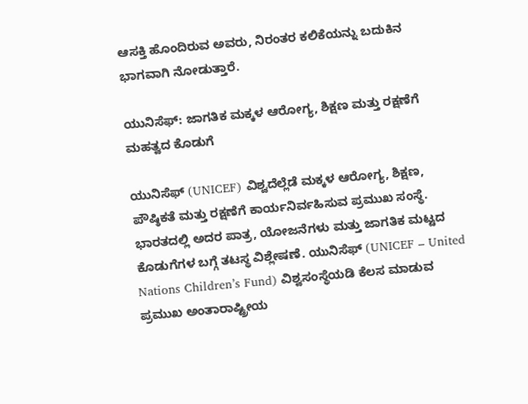ಆಸಕ್ತಿ ಹೊಂದಿರುವ ಅವರು, ನಿರಂತರ ಕಲಿಕೆಯನ್ನು ಬದುಕಿನ ಭಾಗವಾಗಿ ನೋಡುತ್ತಾರೆ.

ಯುನಿಸೆಫ್: ಜಾಗತಿಕ ಮಕ್ಕಳ ಆರೋಗ್ಯ, ಶಿಕ್ಷಣ ಮತ್ತು ರಕ್ಷಣೆಗೆ ಮಹತ್ವದ ಕೊಡುಗೆ

ಯುನಿಸೆಫ್ (UNICEF) ವಿಶ್ವದೆಲ್ಲೆಡೆ ಮಕ್ಕಳ ಆರೋಗ್ಯ, ಶಿಕ್ಷಣ, ಪೌಷ್ಠಿಕತೆ ಮತ್ತು ರಕ್ಷಣೆಗೆ ಕಾರ್ಯನಿರ್ವಹಿಸುವ ಪ್ರಮುಖ ಸಂಸ್ಥೆ. ಭಾರತದಲ್ಲಿ ಅದರ ಪಾತ್ರ, ಯೋಜನೆಗಳು ಮತ್ತು ಜಾಗತಿಕ ಮಟ್ಟದ ಕೊಡುಗೆಗಳ ಬಗ್ಗೆ ತಟಸ್ಥ ವಿಶ್ಲೇಷಣೆ. ಯುನಿಸೆಫ್ (UNICEF – United Nations Children’s Fund) ವಿಶ್ವಸಂಸ್ಥೆಯಡಿ ಕೆಲಸ ಮಾಡುವ ಪ್ರಮುಖ ಅಂತಾರಾಷ್ಟ್ರೀಯ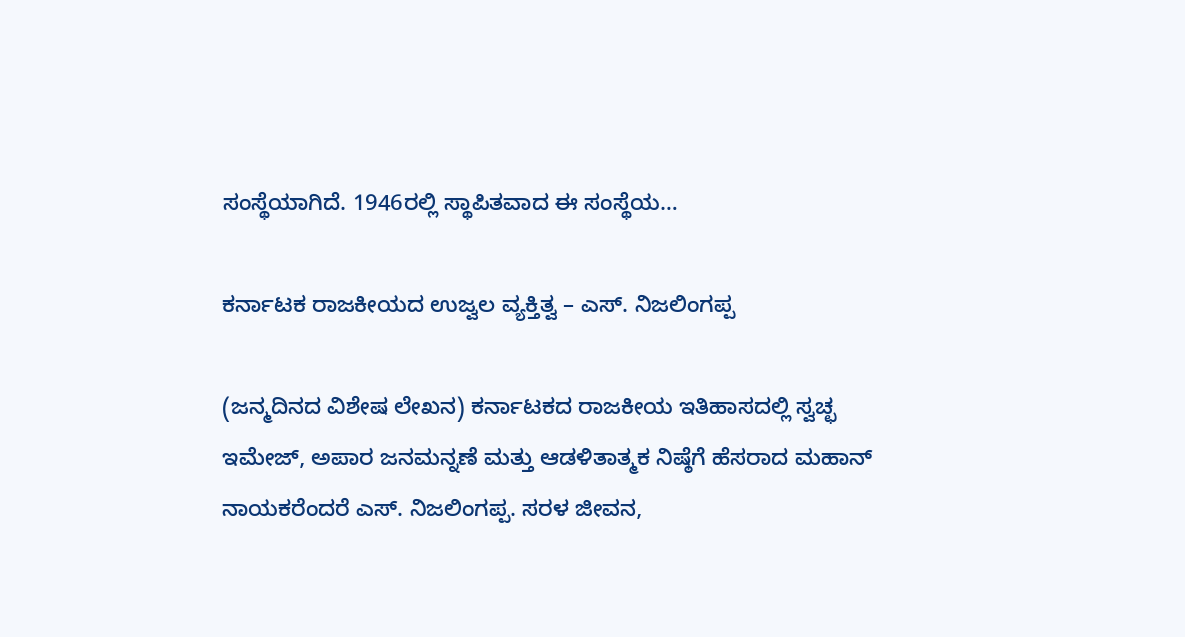ಸಂಸ್ಥೆಯಾಗಿದೆ. 1946ರಲ್ಲಿ ಸ್ಥಾಪಿತವಾದ ಈ ಸಂಸ್ಥೆಯ…

ಕರ್ನಾಟಕ ರಾಜಕೀಯದ ಉಜ್ವಲ ವ್ಯಕ್ತಿತ್ವ – ಎಸ್. ನಿಜಲಿಂಗಪ್ಪ

(ಜನ್ಮದಿನದ ವಿಶೇಷ ಲೇಖನ) ಕರ್ನಾಟಕದ ರಾಜಕೀಯ ಇತಿಹಾಸದಲ್ಲಿ ಸ್ವಚ್ಛ ಇಮೇಜ್, ಅಪಾರ ಜನಮನ್ನಣೆ ಮತ್ತು ಆಡಳಿತಾತ್ಮಕ ನಿಷ್ಠೆಗೆ ಹೆಸರಾದ ಮಹಾನ್ ನಾಯಕರೆಂದರೆ ಎಸ್. ನಿಜಲಿಂಗಪ್ಪ. ಸರಳ ಜೀವನ,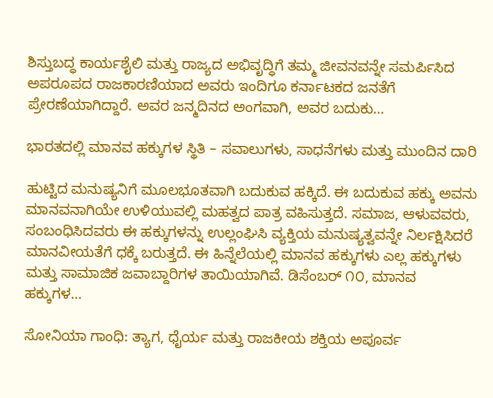ಶಿಸ್ತುಬದ್ಧ ಕಾರ್ಯಶೈಲಿ ಮತ್ತು ರಾಜ್ಯದ ಅಭಿವೃದ್ಧಿಗೆ ತಮ್ಮ ಜೀವನವನ್ನೇ ಸಮರ್ಪಿಸಿದ ಅಪರೂಪದ ರಾಜಕಾರಣಿಯಾದ ಅವರು ಇಂದಿಗೂ ಕರ್ನಾಟಕದ ಜನತೆಗೆ ಪ್ರೇರಣೆಯಾಗಿದ್ದಾರೆ. ಅವರ ಜನ್ಮದಿನದ ಅಂಗವಾಗಿ, ಅವರ ಬದುಕು…

ಭಾರತದಲ್ಲಿ ಮಾನವ ಹಕ್ಕುಗಳ ಸ್ಥಿತಿ – ಸವಾಲುಗಳು, ಸಾಧನೆಗಳು ಮತ್ತು ಮುಂದಿನ ದಾರಿ

ಹುಟ್ಟಿದ ಮನುಷ್ಯನಿಗೆ ಮೂಲಭೂತವಾಗಿ ಬದುಕುವ ಹಕ್ಕಿದೆ. ಈ ಬದುಕುವ ಹಕ್ಕು ಅವನು ಮಾನವನಾಗಿಯೇ ಉಳಿಯುವಲ್ಲಿ ಮಹತ್ವದ ಪಾತ್ರ ವಹಿಸುತ್ತದೆ. ಸಮಾಜ, ಆಳುವವರು, ಸಂಬಂಧಿಸಿದವರು ಈ ಹಕ್ಕುಗಳನ್ನು ಉಲ್ಲಂಘಿಸಿ ವ್ಯಕ್ತಿಯ ಮನುಷ್ಯತ್ವವನ್ನೇ ನಿರ್ಲಕ್ಷಿಸಿದರೆ ಮಾನವೀಯತೆಗೆ ಧಕ್ಕೆ ಬರುತ್ತದೆ. ಈ ಹಿನ್ನೆಲೆಯಲ್ಲಿ ಮಾನವ ಹಕ್ಕುಗಳು ಎಲ್ಲ ಹಕ್ಕುಗಳು ಮತ್ತು ಸಾಮಾಜಿಕ ಜವಾಬ್ದಾರಿಗಳ ತಾಯಿಯಾಗಿವೆ. ಡಿಸೆಂಬರ್ ೧೦, ಮಾನವ ಹಕ್ಕುಗಳ…

ಸೋನಿಯಾ ಗಾಂಧಿ: ತ್ಯಾಗ, ಧೈರ್ಯ ಮತ್ತು ರಾಜಕೀಯ ಶಕ್ತಿಯ ಅಪೂರ್ವ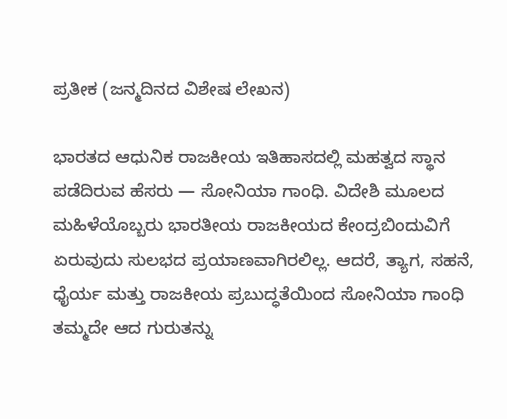ಪ್ರತೀಕ (ಜನ್ಮದಿನದ ವಿಶೇಷ ಲೇಖನ)

ಭಾರತದ ಆಧುನಿಕ ರಾಜಕೀಯ ಇತಿಹಾಸದಲ್ಲಿ ಮಹತ್ವದ ಸ್ಥಾನ ಪಡೆದಿರುವ ಹೆಸರು — ಸೋನಿಯಾ ಗಾಂಧಿ. ವಿದೇಶಿ ಮೂಲದ ಮಹಿಳೆಯೊಬ್ಬರು ಭಾರತೀಯ ರಾಜಕೀಯದ ಕೇಂದ್ರಬಿಂದುವಿಗೆ ಏರುವುದು ಸುಲಭದ ಪ್ರಯಾಣವಾಗಿರಲಿಲ್ಲ. ಆದರೆ, ತ್ಯಾಗ, ಸಹನೆ, ಧೈರ್ಯ ಮತ್ತು ರಾಜಕೀಯ ಪ್ರಬುದ್ಧತೆಯಿಂದ ಸೋನಿಯಾ ಗಾಂಧಿ ತಮ್ಮದೇ ಆದ ಗುರುತನ್ನು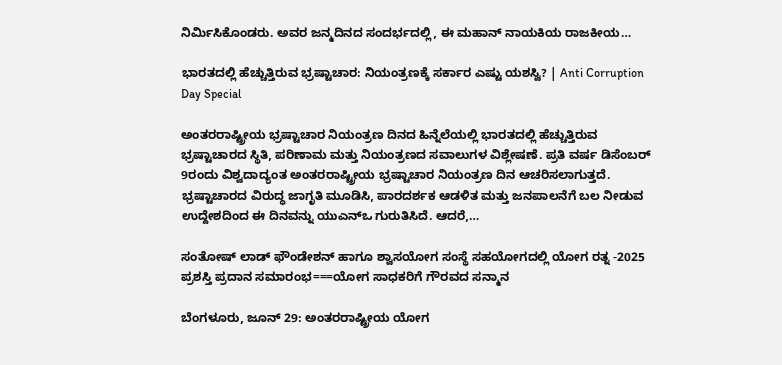ನಿರ್ಮಿಸಿಕೊಂಡರು. ಅವರ ಜನ್ಮದಿನದ ಸಂದರ್ಭದಲ್ಲಿ, ಈ ಮಹಾನ್ ನಾಯಕಿಯ ರಾಜಕೀಯ…

ಭಾರತದಲ್ಲಿ ಹೆಚ್ಚುತ್ತಿರುವ ಭ್ರಷ್ಟಾಚಾರ: ನಿಯಂತ್ರಣಕ್ಕೆ ಸರ್ಕಾರ ಎಷ್ಟು ಯಶಸ್ವಿ? | Anti Corruption Day Special

ಅಂತರರಾಷ್ಟ್ರೀಯ ಭ್ರಷ್ಟಾಚಾರ ನಿಯಂತ್ರಣ ದಿನದ ಹಿನ್ನೆಲೆಯಲ್ಲಿ ಭಾರತದಲ್ಲಿ ಹೆಚ್ಚುತ್ತಿರುವ ಭ್ರಷ್ಟಾಚಾರದ ಸ್ಥಿತಿ, ಪರಿಣಾಮ ಮತ್ತು ನಿಯಂತ್ರಣದ ಸವಾಲುಗಳ ವಿಶ್ಲೇಷಣೆ. ಪ್ರತಿ ವರ್ಷ ಡಿಸೆಂಬರ್ 9ರಂದು ವಿಶ್ವದಾದ್ಯಂತ ಅಂತರರಾಷ್ಟ್ರೀಯ ಭ್ರಷ್ಟಾಚಾರ ನಿಯಂತ್ರಣ ದಿನ ಆಚರಿಸಲಾಗುತ್ತದೆ. ಭ್ರಷ್ಟಾಚಾರದ ವಿರುದ್ಧ ಜಾಗೃತಿ ಮೂಡಿಸಿ, ಪಾರದರ್ಶಕ ಆಡಳಿತ ಮತ್ತು ಜನಪಾಲನೆಗೆ ಬಲ ನೀಡುವ ಉದ್ದೇಶದಿಂದ ಈ ದಿನವನ್ನು ಯುಎನ್‌ಒ ಗುರುತಿಸಿದೆ. ಆದರೆ,…

ಸಂತೋಷ್ ಲಾಡ್ ಫೌಂಡೇಶನ್ ಹಾಗೂ ಶ್ವಾಸಯೋಗ ಸಂಸ್ಥೆ ಸಹಯೋಗದಲ್ಲಿ ಯೋಗ ರತ್ನ -2025 ಪ್ರಶಸ್ತಿ ಪ್ರದಾನ ಸಮಾರಂಭ===ಯೋಗ ಸಾಧಕರಿಗೆ ಗೌರವದ ಸನ್ಮಾನ

ಬೆಂಗಳೂರು, ಜೂನ್‌ 29: ಅಂತರರಾಷ್ಟ್ರೀಯ ಯೋಗ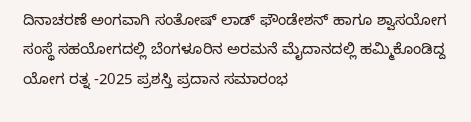ದಿನಾಚರಣೆ ಅಂಗವಾಗಿ ಸಂತೋಷ್ ಲಾಡ್ ಫೌಂಡೇಶನ್ ಹಾಗೂ ಶ್ವಾಸಯೋಗ ಸಂಸ್ಥೆ ಸಹಯೋಗದಲ್ಲಿ ಬೆಂಗಳೂರಿನ ಅರಮನೆ ಮೈದಾನದಲ್ಲಿ ಹಮ್ಮಿಕೊಂಡಿದ್ದ ಯೋಗ ರತ್ನ -2025 ಪ್ರಶಸ್ತಿ ಪ್ರದಾನ ಸಮಾರಂಭ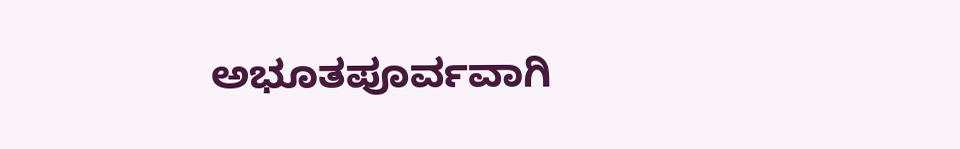ಅಭೂತಪೂರ್ವವಾಗಿ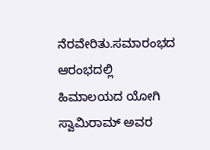ನೆರವೇರಿತು.ಸಮಾರಂಭದ ಆರಂಭದಲ್ಲಿ ಹಿಮಾಲಯದ ಯೋಗಿ ಸ್ವಾಮಿರಾಮ್‌ ಅವರ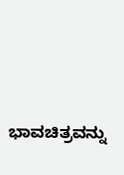ಭಾವಚಿತ್ರವನ್ನು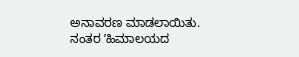ಅನಾವರಣ ಮಾಡಲಾಯಿತು. ನಂತರ ʼಹಿಮಾಲಯದ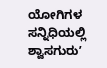ಯೋಗಿಗಳ ಸನ್ನಿಧಿಯಲ್ಲಿ ಶ್ವಾಸಗುರುʼ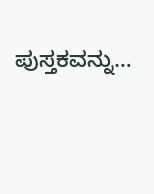ಪುಸ್ತಕವನ್ನು…